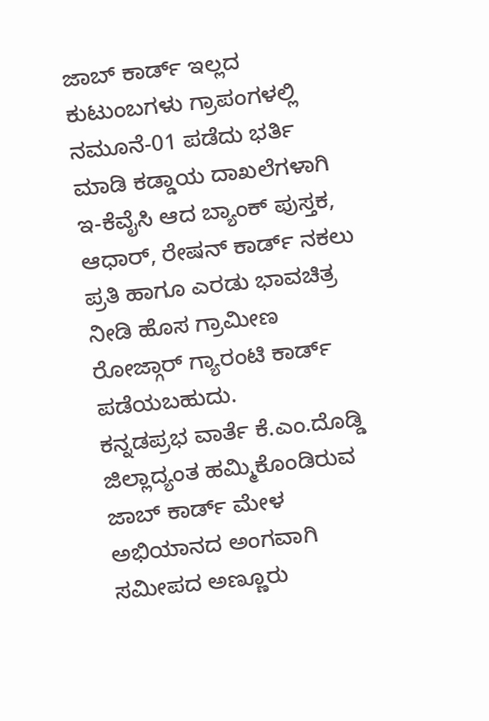ಜಾಬ್ ಕಾರ್ಡ್ ಇಲ್ಲದ ಕುಟುಂಬಗಳು ಗ್ರಾಪಂಗಳಲ್ಲಿ ನಮೂನೆ-01 ಪಡೆದು ಭರ್ತಿ ಮಾಡಿ ಕಡ್ಡಾಯ ದಾಖಲೆಗಳಾಗಿ ಇ-ಕೆವೈಸಿ ಆದ ಬ್ಯಾಂಕ್ ಪುಸ್ತಕ, ಆಧಾರ್, ರೇಷನ್ ಕಾರ್ಡ್ ನಕಲು ಪ್ರತಿ ಹಾಗೂ ಎರಡು ಭಾವಚಿತ್ರ ನೀಡಿ ಹೊಸ ಗ್ರಾಮೀಣ ರೋಜ್ಗಾರ್ ಗ್ಯಾರಂಟಿ ಕಾರ್ಡ್ ಪಡೆಯಬಹುದು.
ಕನ್ನಡಪ್ರಭ ವಾರ್ತೆ ಕೆ.ಎಂ.ದೊಡ್ಡಿ
ಜಿಲ್ಲಾದ್ಯಂತ ಹಮ್ಮಿಕೊಂಡಿರುವ ಜಾಬ್ ಕಾರ್ಡ್ ಮೇಳ ಅಭಿಯಾನದ ಅಂಗವಾಗಿ ಸಮೀಪದ ಅಣ್ಣೂರು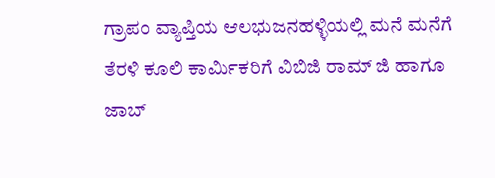ಗ್ರಾಪಂ ವ್ಯಾಪ್ತಿಯ ಆಲಭುಜನಹಳ್ಳಿಯಲ್ಲಿ ಮನೆ ಮನೆಗೆ ತೆರಳಿ ಕೂಲಿ ಕಾರ್ಮಿಕರಿಗೆ ವಿಬಿಜಿ ರಾಮ್ ಜಿ ಹಾಗೂ ಜಾಬ್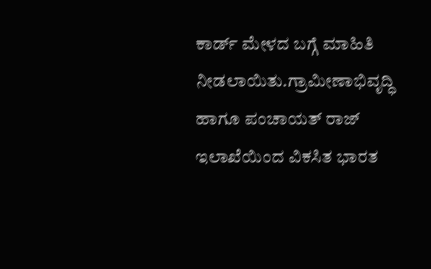ಕಾರ್ಡ್ ಮೇಳದ ಬಗ್ಗೆ ಮಾಹಿತಿ ನೀಡಲಾಯಿತು.ಗ್ರಾಮೀಣಾಭಿವೃದ್ಧಿ ಹಾಗೂ ಪಂಚಾಯತ್ ರಾಜ್ ಇಲಾಖೆಯಿಂದ ವಿಕಸಿತ ಭಾರತ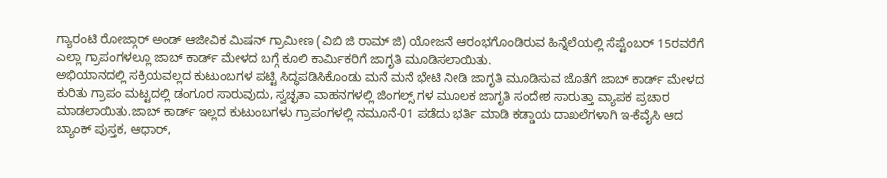ಗ್ಯಾರಂಟಿ ರೋಜ್ಗಾರ್ ಅಂಡ್ ಆಜೀವಿಕ ಮಿಷನ್ ಗ್ರಾಮೀಣ (ವಿಬಿ ಜಿ ರಾಮ್ ಜಿ) ಯೋಜನೆ ಆರಂಭಗೊಂಡಿರುವ ಹಿನ್ನೆಲೆಯಲ್ಲಿ ಸೆಪ್ಟೆಂಬರ್ 15ರವರೆಗೆ ಎಲ್ಲಾ ಗ್ರಾಪಂಗಳಲ್ಲೂ ಜಾಬ್ ಕಾರ್ಡ್ ಮೇಳದ ಬಗ್ಗೆ ಕೂಲಿ ಕಾರ್ಮಿಕರಿಗೆ ಜಾಗೃತಿ ಮೂಡಿಸಲಾಯಿತು.
ಅಭಿಯಾನದಲ್ಲಿ ಸಕ್ರಿಯವಲ್ಲದ ಕುಟುಂಬಗಳ ಪಟ್ಟಿ ಸಿದ್ಧಪಡಿಸಿಕೊಂಡು ಮನೆ ಮನೆ ಭೇಟಿ ನೀಡಿ ಜಾಗೃತಿ ಮೂಡಿಸುವ ಜೊತೆಗೆ ಜಾಬ್ ಕಾರ್ಡ್ ಮೇಳದ ಕುರಿತು ಗ್ರಾಪಂ ಮಟ್ಟದಲ್ಲಿ ಡಂಗೂರ ಸಾರುವುದು, ಸ್ವಚ್ಛತಾ ವಾಹನಗಳಲ್ಲಿ ಜಿಂಗಲ್ಸ್ ಗಳ ಮೂಲಕ ಜಾಗೃತಿ ಸಂದೇಶ ಸಾರುತ್ತಾ ವ್ಯಾಪಕ ಪ್ರಚಾರ ಮಾಡಲಾಯಿತು.ಜಾಬ್ ಕಾರ್ಡ್ ಇಲ್ಲದ ಕುಟುಂಬಗಳು ಗ್ರಾಪಂಗಳಲ್ಲಿ ನಮೂನೆ-01 ಪಡೆದು ಭರ್ತಿ ಮಾಡಿ ಕಡ್ಡಾಯ ದಾಖಲೆಗಳಾಗಿ ಇ-ಕೆವೈಸಿ ಆದ ಬ್ಯಾಂಕ್ ಪುಸ್ತಕ, ಆಧಾರ್,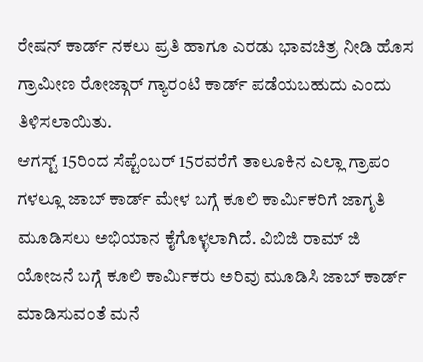ರೇಷನ್ ಕಾರ್ಡ್ ನಕಲು ಪ್ರತಿ ಹಾಗೂ ಎರಡು ಭಾವಚಿತ್ರ ನೀಡಿ ಹೊಸ ಗ್ರಾಮೀಣ ರೋಜ್ಗಾರ್ ಗ್ಯಾರಂಟಿ ಕಾರ್ಡ್ ಪಡೆಯಬಹುದು ಎಂದು ತಿಳಿಸಲಾಯಿತು.
ಆಗಸ್ಟ್ 15ರಿಂದ ಸೆಪ್ಟೆಂಬರ್ 15ರವರೆಗೆ ತಾಲೂಕಿನ ಎಲ್ಲಾ ಗ್ರಾಪಂ ಗಳಲ್ಲೂ ಜಾಬ್ ಕಾರ್ಡ್ ಮೇಳ ಬಗ್ಗೆ ಕೂಲಿ ಕಾರ್ಮಿಕರಿಗೆ ಜಾಗೃತಿ ಮೂಡಿಸಲು ಅಭಿಯಾನ ಕೈಗೊಳ್ಳಲಾಗಿದೆ. ವಿಬಿಜಿ ರಾಮ್ ಜಿ ಯೋಜನೆ ಬಗ್ಗೆ ಕೂಲಿ ಕಾರ್ಮಿಕರು ಅರಿವು ಮೂಡಿಸಿ ಜಾಬ್ ಕಾರ್ಡ್ ಮಾಡಿಸುವಂತೆ ಮನೆ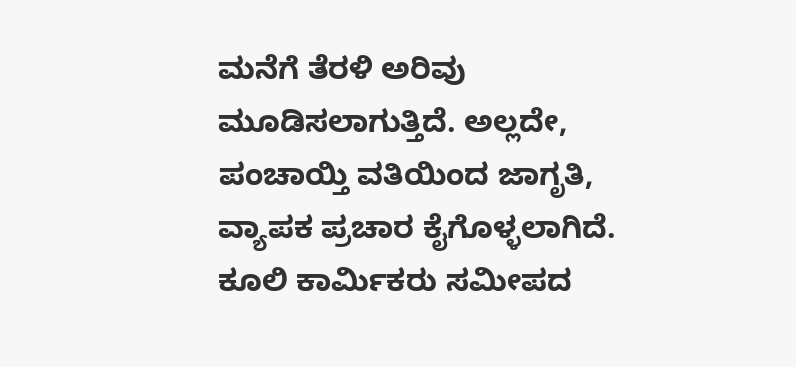ಮನೆಗೆ ತೆರಳಿ ಅರಿವು ಮೂಡಿಸಲಾಗುತ್ತಿದೆ. ಅಲ್ಲದೇ, ಪಂಚಾಯ್ತಿ ವತಿಯಿಂದ ಜಾಗೃತಿ, ವ್ಯಾಪಕ ಪ್ರಚಾರ ಕೈಗೊಳ್ಳಲಾಗಿದೆ. ಕೂಲಿ ಕಾರ್ಮಿಕರು ಸಮೀಪದ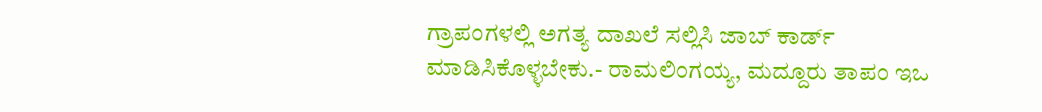ಗ್ರಾಪಂಗಳಲ್ಲಿ ಅಗತ್ಯ ದಾಖಲೆ ಸಲ್ಲಿಸಿ ಜಾಬ್ ಕಾರ್ಡ್ ಮಾಡಿಸಿಕೊಳ್ಳಬೇಕು.- ರಾಮಲಿಂಗಯ್ಯ, ಮದ್ದೂರು ತಾಪಂ ಇಒ